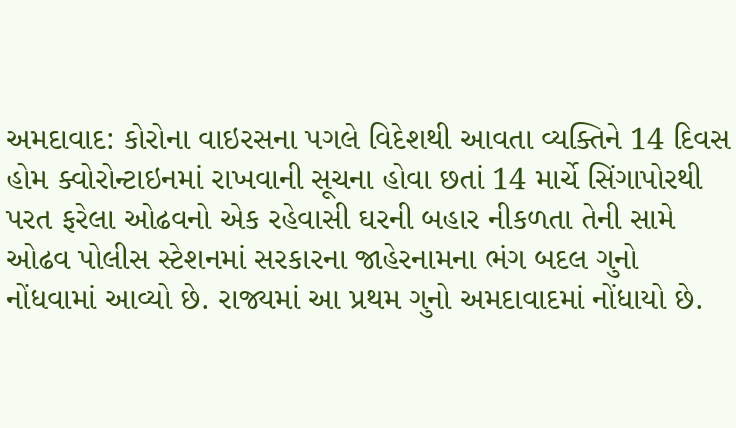અમદાવાદ: કોરોના વાઇરસના પગલે વિદેશથી આવતા વ્યક્તિને 14 દિવસ હોમ ક્વોરોન્ટાઇનમાં રાખવાની સૂચના હોવા છતાં 14 માર્ચે સિંગાપોરથી પરત ફરેલા ઓઢવનો એક રહેવાસી ઘરની બહાર નીકળતા તેની સામે ઓઢવ પોલીસ સ્ટેશનમાં સરકારના જાહેરનામના ભંગ બદલ ગુનો નોંધવામાં આવ્યો છે. રાજ્યમાં આ પ્રથમ ગુનો અમદાવાદમાં નોંધાયો છે.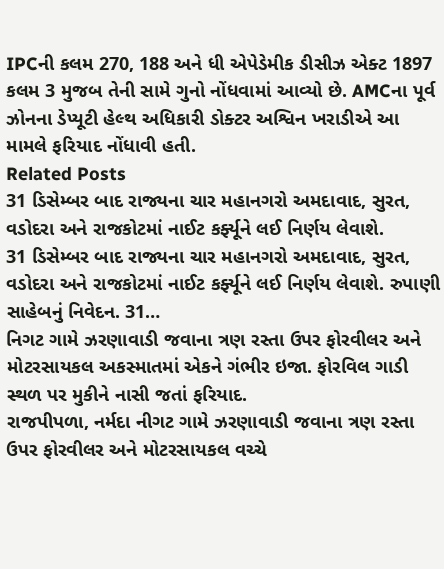IPCની કલમ 270, 188 અને ધી એપેડેમીક ડીસીઝ એક્ટ 1897 કલમ 3 મુજબ તેની સામે ગુનો નોંધવામાં આવ્યો છે. AMCના પૂર્વ ઝોનના ડેપ્યૂટી હેલ્થ અધિકારી ડોક્ટર અશ્વિન ખરાડીએ આ મામલે ફરિયાદ નોંધાવી હતી.
Related Posts
31 ડિસેમ્બર બાદ રાજ્યના ચાર મહાનગરો અમદાવાદ, સુરત, વડોદરા અને રાજકોટમાં નાઈટ કર્ફ્યૂને લઈ નિર્ણય લેવાશે.
31 ડિસેમ્બર બાદ રાજ્યના ચાર મહાનગરો અમદાવાદ, સુરત, વડોદરા અને રાજકોટમાં નાઈટ કર્ફ્યૂને લઈ નિર્ણય લેવાશે. રુપાણી સાહેબનું નિવેદન. 31…
નિગટ ગામે ઝરણાવાડી જવાના ત્રણ રસ્તા ઉપર ફોરવીલર અને મોટરસાયકલ અકસ્માતમાં એકને ગંભીર ઇજા. ફોરવિલ ગાડી સ્થળ પર મુકીને નાસી જતાં ફરિયાદ.
રાજપીપળા, નર્મદા નીગટ ગામે ઝરણાવાડી જવાના ત્રણ રસ્તા ઉપર ફોરવીલર અને મોટરસાયકલ વચ્ચે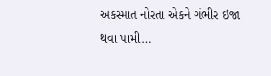અકસ્માત નોરતા એકને ગંભીર ઇજા થવા પામી…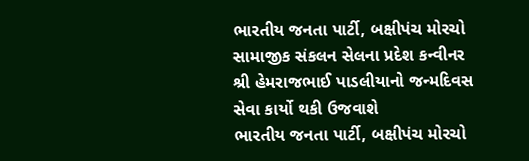ભારતીય જનતા પાર્ટી, બક્ષીપંચ મોરચો સામાજીક સંકલન સેલના પ્રદેશ કન્વીનર શ્રી હેમરાજભાઈ પાડલીયાનો જન્મદિવસ સેવા કાર્યો થકી ઉજવાશે
ભારતીય જનતા પાર્ટી, બક્ષીપંચ મોરચો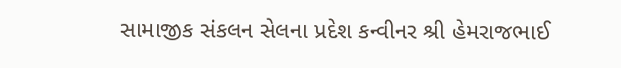સામાજીક સંકલન સેલના પ્રદેશ કન્વીનર શ્રી હેમરાજભાઈ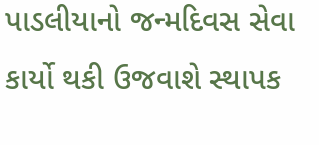પાડલીયાનો જન્મદિવસ સેવા કાર્યો થકી ઉજવાશે સ્થાપક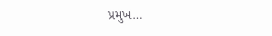પ્રમુખ…